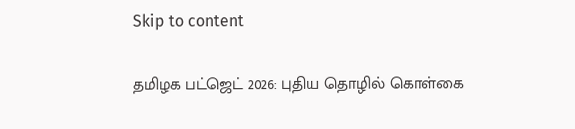Skip to content

தமிழக பட்ஜெட் 2026: புதிய தொழில் கொள்கை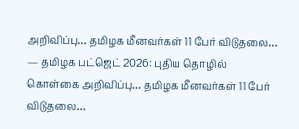அறிவிப்பு… தமிழக மீனவர்கள் 11 பேர் விடுதலை… — தமிழக பட்ஜெட் 2026: புதிய தொழில் கொள்கை அறிவிப்பு… தமிழக மீனவர்கள் 11 பேர் விடுதலை…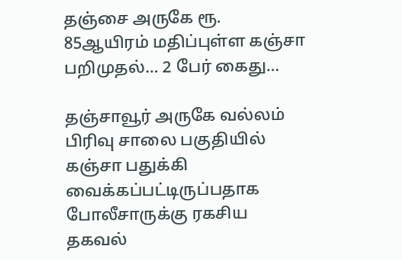தஞ்சை அருகே ரூ. 85ஆயிரம் மதிப்புள்ள கஞ்சா பறிமுதல்… 2 பேர் கைது…

தஞ்சாவூர் அருகே வல்லம் பிரிவு சாலை பகுதியில் கஞ்சா பதுக்கி வைக்கப்பட்டிருப்பதாக போலீசாருக்கு ரகசிய தகவல்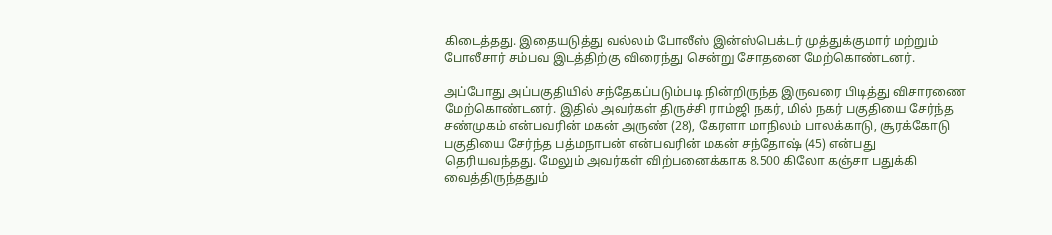கிடைத்தது. இதையடுத்து வல்லம் போலீஸ் இன்ஸ்பெக்டர் முத்துக்குமார் மற்றும் போலீசார் சம்பவ இடத்திற்கு விரைந்து சென்று சோதனை மேற்கொண்டனர்.

அப்போது அப்பகுதியில் சந்தேகப்படும்படி நின்றிருந்த இருவரை பிடித்து விசாரணை மேற்கொண்டனர். இதில் அவர்கள் திருச்சி ராம்ஜி நகர், மில் நகர் பகுதியை சேர்ந்த சண்முகம் என்பவரின் மகன் அருண் (28), கேரளா மாநிலம் பாலக்காடு, சூரக்கோடு பகுதியை சேர்ந்த பத்மநாபன் என்பவரின் மகன் சந்தோஷ் (45) என்பது தெரியவந்தது. மேலும் அவர்கள் விற்பனைக்காக 8.500 கிலோ கஞ்சா பதுக்கி வைத்திருந்ததும்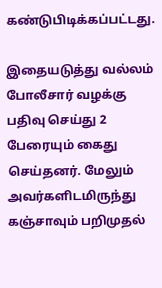கண்டுபிடிக்கப்பட்டது.

இதையடுத்து வல்லம் போலீசார் வழக்கு பதிவு செய்து 2 பேரையும் கைது செய்தனர். மேலும் அவர்களிடமிருந்து கஞ்சாவும் பறிமுதல்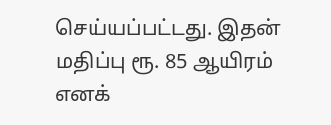செய்யப்பட்டது. இதன் மதிப்பு ரூ. 85 ஆயிரம் எனக்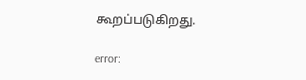கூறப்படுகிறது.

error: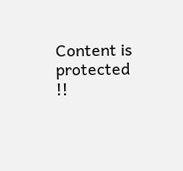Content is protected !!